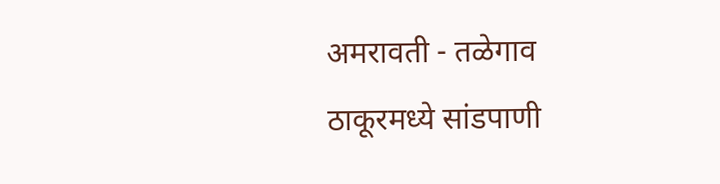अमरावती - तळेगाव ठाकूरमध्ये सांडपाणी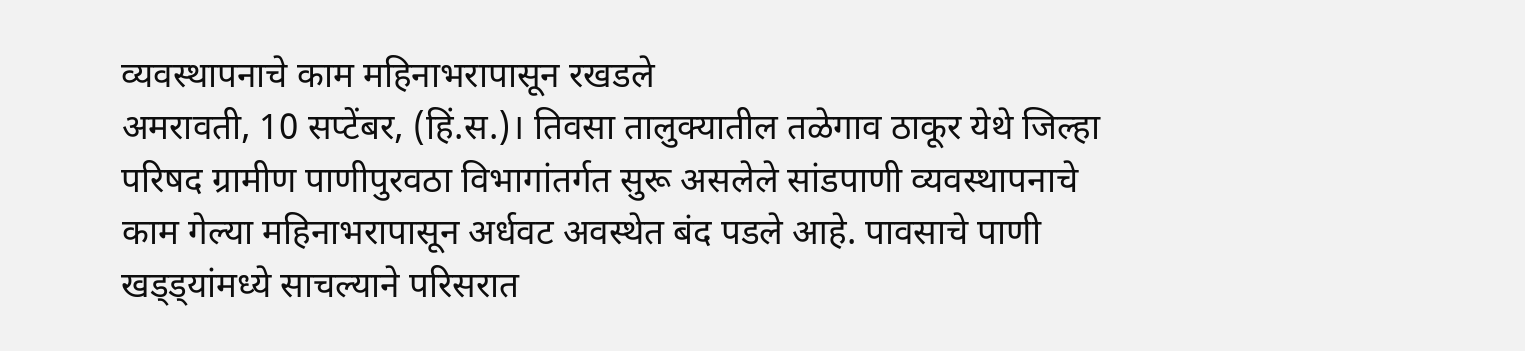व्यवस्थापनाचे काम महिनाभरापासून रखडले
अमरावती, 10 सप्टेंबर, (हिं.स.)। तिवसा तालुक्यातील तळेगाव ठाकूर येथे जिल्हा परिषद ग्रामीण पाणीपुरवठा विभागांतर्गत सुरू असलेले सांडपाणी व्यवस्थापनाचे काम गेल्या महिनाभरापासून अर्धवट अवस्थेत बंद पडले आहे. पावसाचे पाणी खड्ड्यांमध्ये साचल्याने परिसरात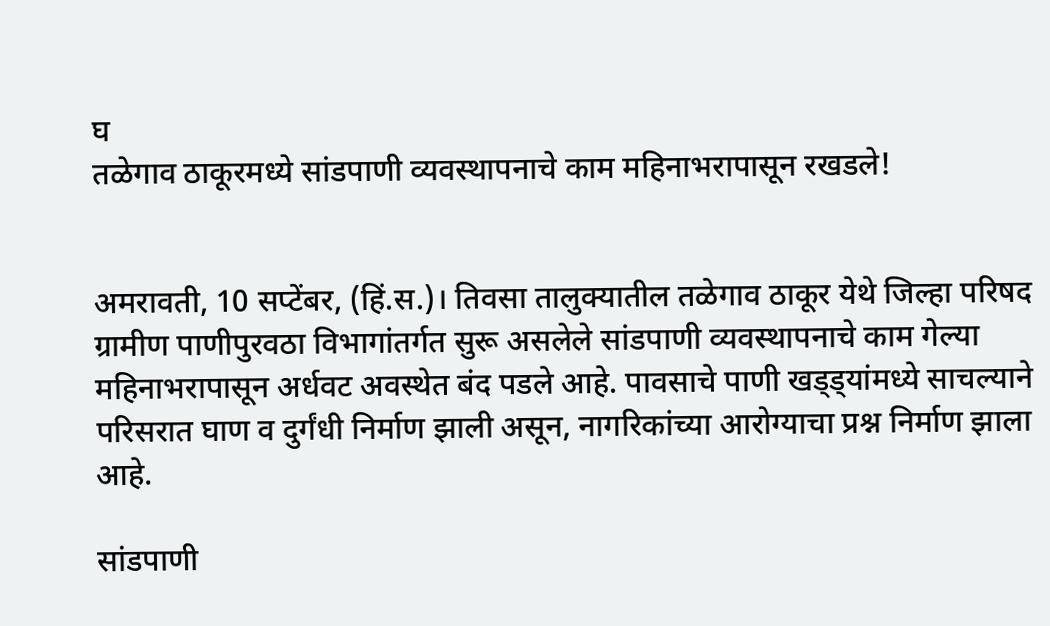घ
तळेगाव ठाकूरमध्ये सांडपाणी व्यवस्थापनाचे काम महिनाभरापासून रखडले!


अमरावती, 10 सप्टेंबर, (हिं.स.)। तिवसा तालुक्यातील तळेगाव ठाकूर येथे जिल्हा परिषद ग्रामीण पाणीपुरवठा विभागांतर्गत सुरू असलेले सांडपाणी व्यवस्थापनाचे काम गेल्या महिनाभरापासून अर्धवट अवस्थेत बंद पडले आहे. पावसाचे पाणी खड्ड्यांमध्ये साचल्याने परिसरात घाण व दुर्गंधी निर्माण झाली असून, नागरिकांच्या आरोग्याचा प्रश्न निर्माण झाला आहे.

सांडपाणी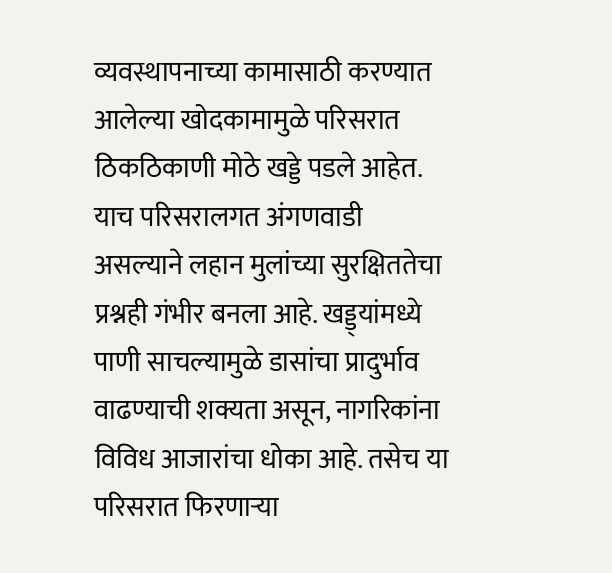व्यवस्थापनाच्या कामासाठी करण्यात आलेल्या खोदकामामुळे परिसरात ठिकठिकाणी मोठे खड्डे पडले आहेत. याच परिसरालगत अंगणवाडी असल्याने लहान मुलांच्या सुरक्षिततेचा प्रश्नही गंभीर बनला आहे. खड्ड्यांमध्ये पाणी साचल्यामुळे डासांचा प्रादुर्भाव वाढण्याची शक्यता असून, नागरिकांना विविध आजारांचा धोका आहे. तसेच या परिसरात फिरणाऱ्या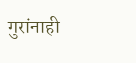गुरांनाही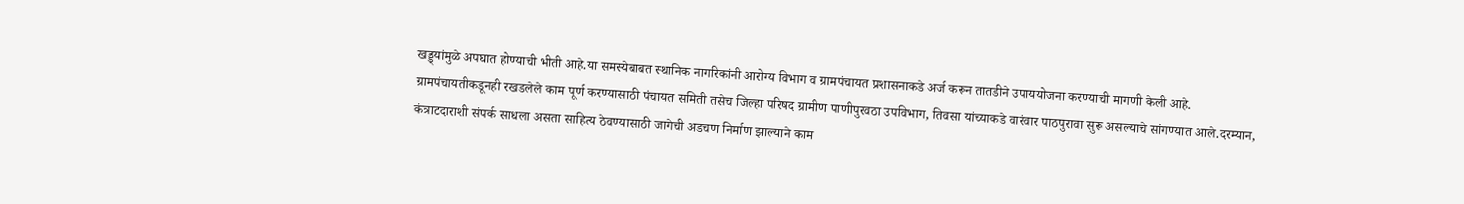खड्ड्यांमुळे अपघात होण्याची भीती आहे.या समस्येबाबत स्थानिक नागरिकांनी आरोग्य विभाग व ग्रामपंचायत प्रशासनाकडे अर्ज करून तातडीने उपाययोजना करण्याची मागणी केली आहे. ग्रामपंचायतीकडूनही रखडलेले काम पूर्ण करण्यासाठी पंचायत समिती तसेच जिल्हा परिषद ग्रामीण पाणीपुरवठा उपविभाग, तिवसा यांच्याकडे वारंवार पाठपुरावा सुरू असल्याचे सांगण्यात आले.दरम्यान, कंत्राटदाराशी संपर्क साधला असता साहित्य ठेवण्यासाठी जागेची अडचण निर्माण झाल्याने काम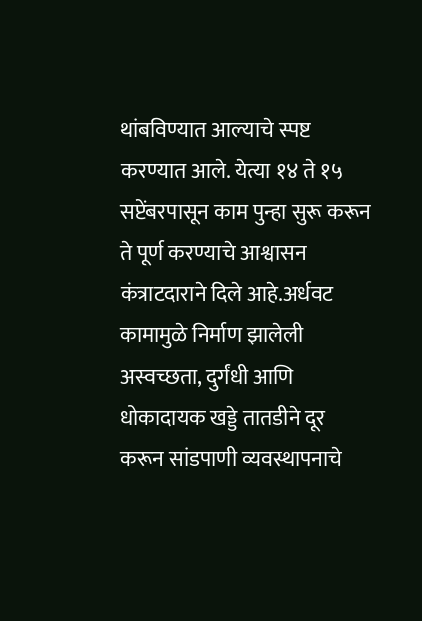थांबविण्यात आल्याचे स्पष्ट करण्यात आले. येत्या १४ ते १५ सप्टेंबरपासून काम पुन्हा सुरू करून ते पूर्ण करण्याचे आश्वासन कंत्राटदाराने दिले आहे.अर्धवट कामामुळे निर्माण झालेली अस्वच्छता, दुर्गंधी आणि धोकादायक खड्डे तातडीने दूर करून सांडपाणी व्यवस्थापनाचे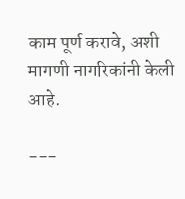काम पूर्ण करावे, अशी मागणी नागरिकांनी केली आहे.

---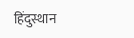हिंदुस्थान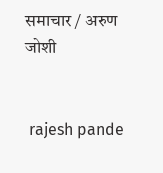समाचार / अरुण जोशी


 rajesh pande